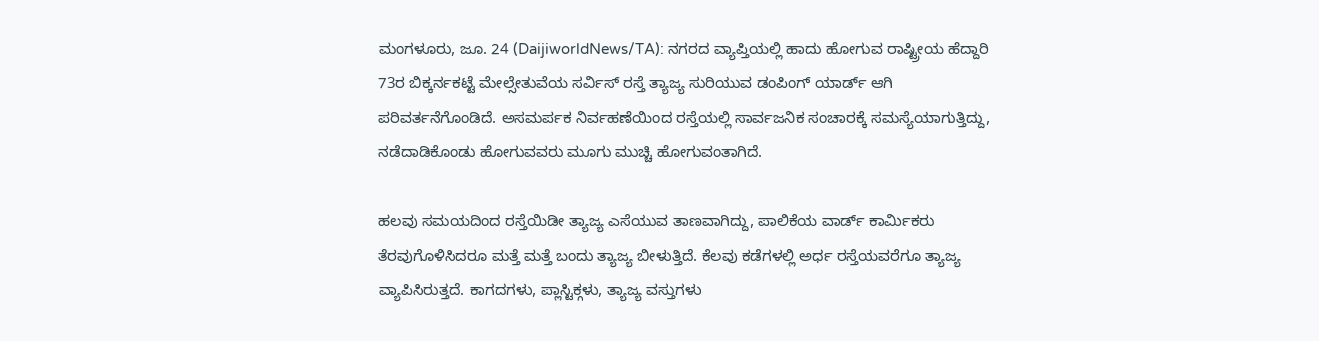ಮಂಗಳೂರು, ಜೂ. 24 (DaijiworldNews/TA): ನಗರದ ವ್ಯಾಪ್ತಿಯಲ್ಲಿ ಹಾದು ಹೋಗುವ ರಾಷ್ಟ್ರೀಯ ಹೆದ್ದಾರಿ 73ರ ಬಿಕ್ಕರ್ನಕಟ್ಟೆ ಮೇಲ್ಸೇತುವೆಯ ಸರ್ವಿಸ್ ರಸ್ತೆ ತ್ಯಾಜ್ಯ ಸುರಿಯುವ ಡಂಪಿಂಗ್ ಯಾರ್ಡ್ ಆಗಿ ಪರಿವರ್ತನೆಗೊಂಡಿದೆ. ಅಸಮರ್ಪಕ ನಿರ್ವಹಣೆಯಿಂದ ರಸ್ತೆಯಲ್ಲಿ ಸಾರ್ವಜನಿಕ ಸಂಚಾರಕ್ಕೆ ಸಮಸ್ಯೆಯಾಗುತ್ತಿದ್ದು, ನಡೆದಾಡಿಕೊಂಡು ಹೋಗುವವರು ಮೂಗು ಮುಚ್ಚಿ ಹೋಗುವಂತಾಗಿದೆ.

ಹಲವು ಸಮಯದಿಂದ ರಸ್ತೆಯಿಡೀ ತ್ಯಾಜ್ಯ ಎಸೆಯುವ ತಾಣವಾಗಿದ್ದು, ಪಾಲಿಕೆಯ ವಾರ್ಡ್ ಕಾರ್ಮಿಕರು ತೆರವುಗೊಳಿಸಿದರೂ ಮತ್ತೆ ಮತ್ತೆ ಬಂದು ತ್ಯಾಜ್ಯ ಬೀಳುತ್ತಿದೆ. ಕೆಲವು ಕಡೆಗಳಲ್ಲಿ ಅರ್ಧ ರಸ್ತೆಯವರೆಗೂ ತ್ಯಾಜ್ಯ ವ್ಯಾಪಿಸಿರುತ್ತದೆ. ಕಾಗದಗಳು, ಪ್ಲಾಸ್ಟಿಕ್ಗಳು, ತ್ಯಾಜ್ಯ ವಸ್ತುಗಳು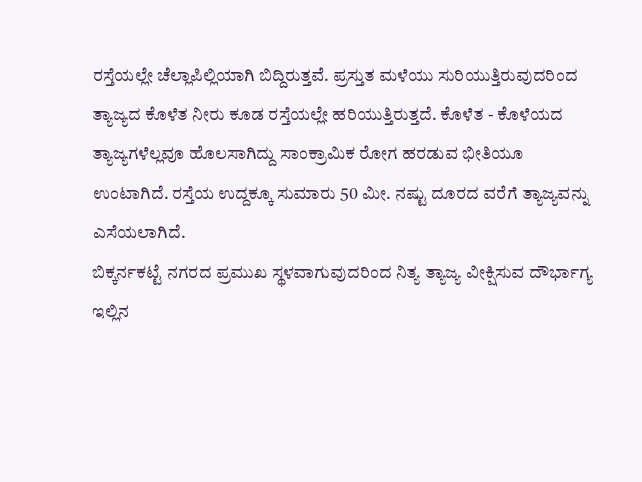ರಸ್ತೆಯಲ್ಲೇ ಚೆಲ್ಲಾಪಿಲ್ಲಿಯಾಗಿ ಬಿದ್ದಿರುತ್ತವೆ. ಪ್ರಸ್ತುತ ಮಳೆಯು ಸುರಿಯುತ್ತಿರುವುದರಿಂದ ತ್ಯಾಜ್ಯದ ಕೊಳೆತ ನೀರು ಕೂಡ ರಸ್ತೆಯಲ್ಲೇ ಹರಿಯುತ್ತಿರುತ್ತದೆ. ಕೊಳೆತ - ಕೊಳೆಯದ ತ್ಯಾಜ್ಯಗಳೆಲ್ಲವೂ ಹೊಲಸಾಗಿದ್ದು ಸಾಂಕ್ರಾಮಿಕ ರೋಗ ಹರಡುವ ಭೀತಿಯೂ ಉಂಟಾಗಿದೆ. ರಸ್ತೆಯ ಉದ್ದಕ್ಕೂ ಸುಮಾರು 50 ಮೀ. ನಷ್ಟು ದೂರದ ವರೆಗೆ ತ್ಯಾಜ್ಯವನ್ನು ಎಸೆಯಲಾಗಿದೆ.
ಬಿಕ್ಕರ್ನಕಟ್ಟೆ ನಗರದ ಪ್ರಮುಖ ಸ್ಥಳವಾಗುವುದರಿಂದ ನಿತ್ಯ ತ್ಯಾಜ್ಯ ವೀಕ್ಷಿಸುವ ದೌರ್ಭಾಗ್ಯ ಇಲ್ಲಿನ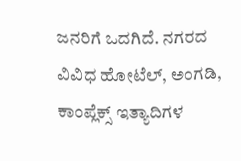ಜನರಿಗೆ ಒದಗಿದೆ. ನಗರದ ವಿವಿಧ ಹೋಟೆಲ್, ಅಂಗಡಿ, ಕಾಂಪ್ಲೆಕ್ಸ್ ಇತ್ಯಾದಿಗಳ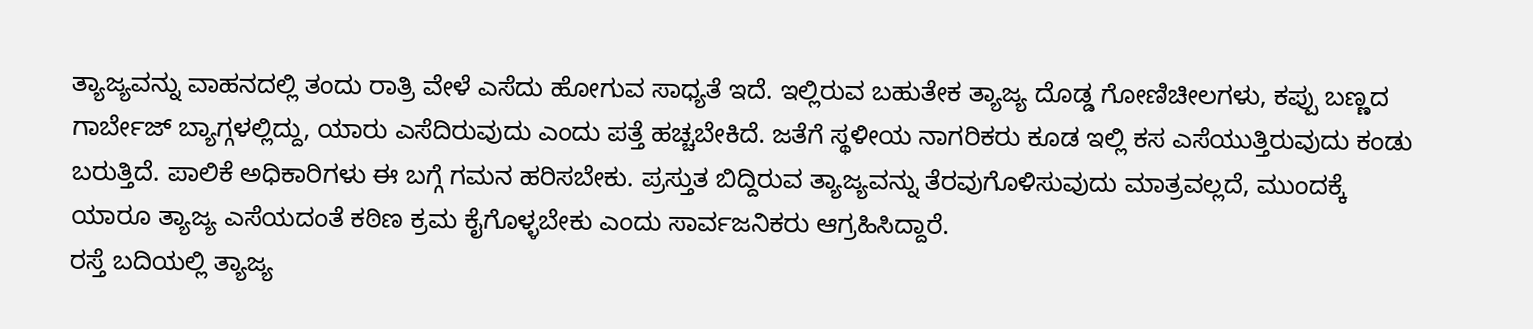ತ್ಯಾಜ್ಯವನ್ನು ವಾಹನದಲ್ಲಿ ತಂದು ರಾತ್ರಿ ವೇಳೆ ಎಸೆದು ಹೋಗುವ ಸಾಧ್ಯತೆ ಇದೆ. ಇಲ್ಲಿರುವ ಬಹುತೇಕ ತ್ಯಾಜ್ಯ ದೊಡ್ಡ ಗೋಣಿಚೀಲಗಳು, ಕಪ್ಪು ಬಣ್ಣದ ಗಾರ್ಬೇಜ್ ಬ್ಯಾಗ್ಗಳಲ್ಲಿದ್ದು, ಯಾರು ಎಸೆದಿರುವುದು ಎಂದು ಪತ್ತೆ ಹಚ್ಚಬೇಕಿದೆ. ಜತೆಗೆ ಸ್ಥಳೀಯ ನಾಗರಿಕರು ಕೂಡ ಇಲ್ಲಿ ಕಸ ಎಸೆಯುತ್ತಿರುವುದು ಕಂಡು ಬರುತ್ತಿದೆ. ಪಾಲಿಕೆ ಅಧಿಕಾರಿಗಳು ಈ ಬಗ್ಗೆ ಗಮನ ಹರಿಸಬೇಕು. ಪ್ರಸ್ತುತ ಬಿದ್ದಿರುವ ತ್ಯಾಜ್ಯವನ್ನು ತೆರವುಗೊಳಿಸುವುದು ಮಾತ್ರವಲ್ಲದೆ, ಮುಂದಕ್ಕೆ ಯಾರೂ ತ್ಯಾಜ್ಯ ಎಸೆಯದಂತೆ ಕಠಿಣ ಕ್ರಮ ಕೈಗೊಳ್ಳಬೇಕು ಎಂದು ಸಾರ್ವಜನಿಕರು ಆಗ್ರಹಿಸಿದ್ದಾರೆ.
ರಸ್ತೆ ಬದಿಯಲ್ಲಿ ತ್ಯಾಜ್ಯ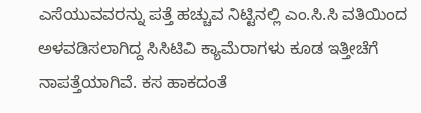ಎಸೆಯುವವರನ್ನು ಪತ್ತೆ ಹಚ್ಚುವ ನಿಟ್ಟಿನಲ್ಲಿ ಎಂ.ಸಿ.ಸಿ ವತಿಯಿಂದ ಅಳವಡಿಸಲಾಗಿದ್ದ ಸಿಸಿಟಿವಿ ಕ್ಯಾಮೆರಾಗಳು ಕೂಡ ಇತ್ತೀಚೆಗೆ ನಾಪತ್ತೆಯಾಗಿವೆ. ಕಸ ಹಾಕದಂತೆ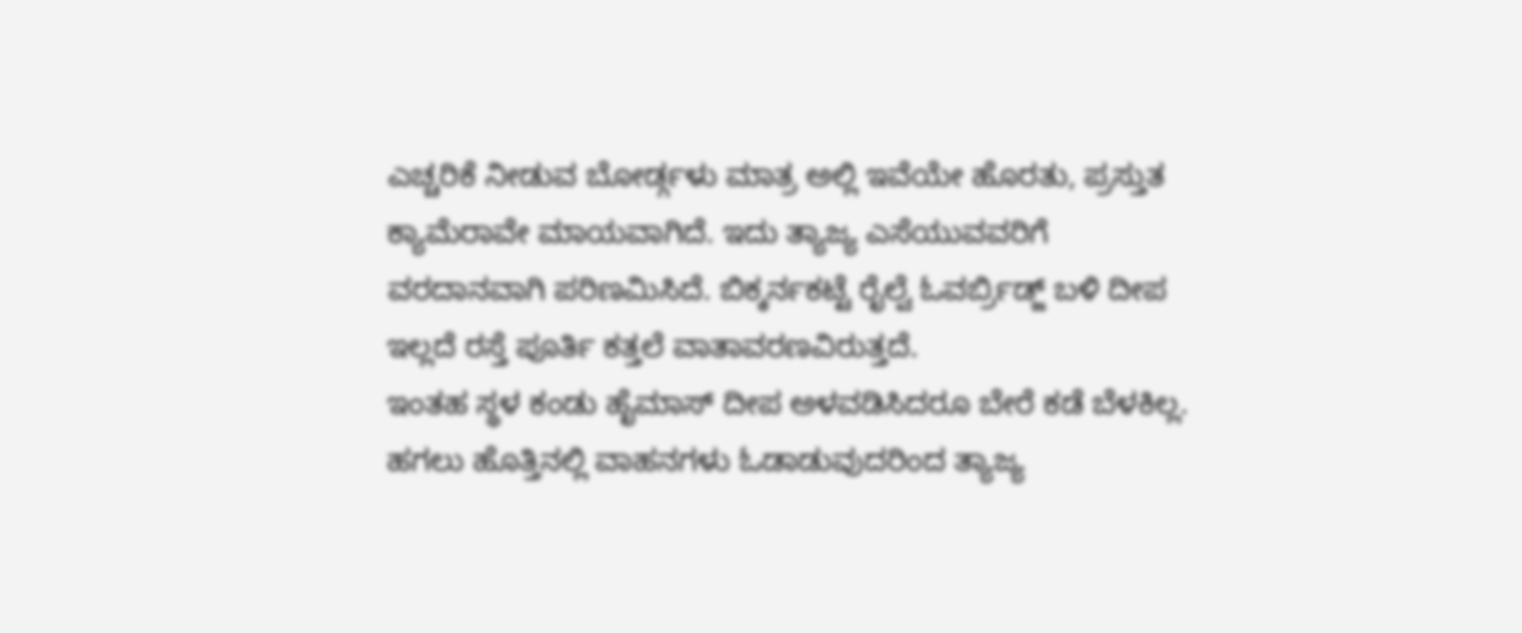ಎಚ್ಚರಿಕೆ ನೀಡುವ ಬೋರ್ಡ್ಗಳು ಮಾತ್ರ ಅಲ್ಲಿ ಇವೆಯೇ ಹೊರತು, ಪ್ರಸ್ತುತ ಕ್ಯಾಮೆರಾವೇ ಮಾಯವಾಗಿದೆ. ಇದು ತ್ಯಾಜ್ಯ ಎಸೆಯುವವರಿಗೆ ವರದಾನವಾಗಿ ಪರಿಣಮಿಸಿದೆ. ಬಿಕ್ಕರ್ನಕಟ್ಟೆ ರೈಲ್ವೆ ಓವರ್ಬ್ರಿಡ್ಜ್ ಬಳಿ ದೀಪ ಇಲ್ಲದೆ ರಸ್ತೆ ಪೂರ್ತಿ ಕತ್ತಲೆ ವಾತಾವರಣವಿರುತ್ತದೆ.
ಇಂತಹ ಸ್ಥಳ ಕಂಡು ಹೈಮಾಸ್ ದೀಪ ಅಳವಡಿಸಿದರೂ ಬೇರೆ ಕಡೆ ಬೆಳಕಿಲ್ಲ. ಹಗಲು ಹೊತ್ತಿನಲ್ಲಿ ವಾಹನಗಳು ಓಡಾಡುವುದರಿಂದ ತ್ಯಾಜ್ಯ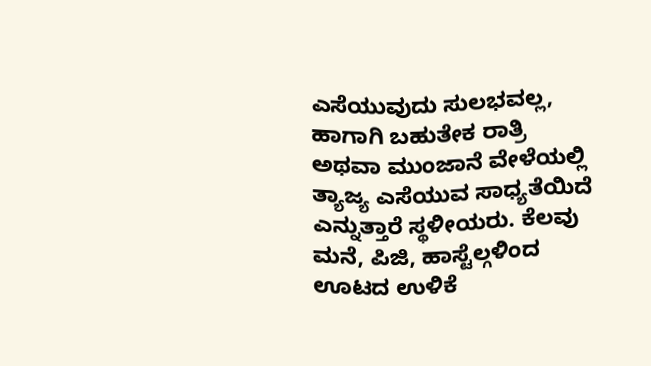ಎಸೆಯುವುದು ಸುಲಭವಲ್ಲ, ಹಾಗಾಗಿ ಬಹುತೇಕ ರಾತ್ರಿ ಅಥವಾ ಮುಂಜಾನೆ ವೇಳೆಯಲ್ಲಿ ತ್ಯಾಜ್ಯ ಎಸೆಯುವ ಸಾಧ್ಯತೆಯಿದೆ ಎನ್ನುತ್ತಾರೆ ಸ್ಥಳೀಯರು. ಕೆಲವು ಮನೆ, ಪಿಜಿ, ಹಾಸ್ಟೆಲ್ಗಳಿಂದ ಊಟದ ಉಳಿಕೆ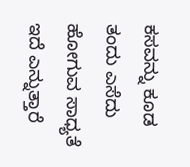ಕಸವನ್ನು ಕೂಡ ತಂದು ಎಸೆದು ಹೋಗುವ ಸಾಧ್ಯತೆ ಇದೆ ಎನ್ನುತ್ತಾರೆ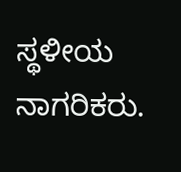ಸ್ಥಳೀಯ ನಾಗರಿಕರು.